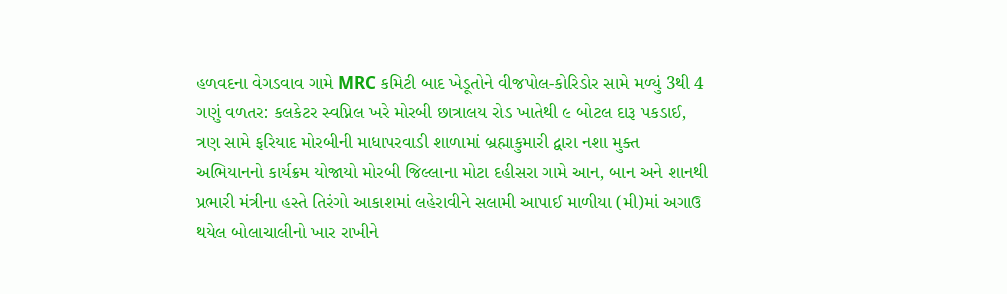હળવદના વેગડવાવ ગામે MRC કમિટી બાદ ખેડૂતોને વીજપોલ-કોરિડોર સામે મળ્યું 3થી 4 ગણું વળતર: કલકેટર સ્વપ્નિલ ખરે મોરબી છાત્રાલય રોડ ખાતેથી ૯ બોટલ દારૂ પકડાઈ, ત્રણ સામે ફરિયાદ મોરબીની માધાપરવાડી શાળામાં બ્રહ્માકુમારી દ્વારા નશા મુક્ત અભિયાનનો કાર્યક્રમ યોજાયો મોરબી જિલ્લાના મોટા દહીસરા ગામે આન, બાન અને શાનથી પ્રભારી મંત્રીના હસ્તે તિરંગો આકાશમાં લહેરાવીને સલામી આપાઈ માળીયા (મી)માં અગાઉ થયેલ બોલાચાલીનો ખાર રાખીને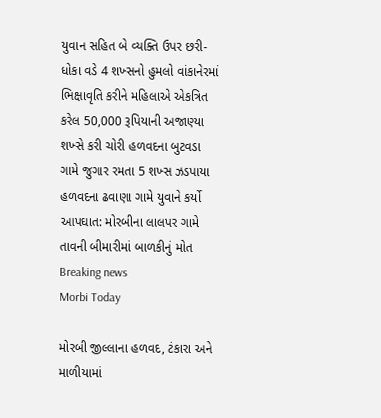યુવાન સહિત બે વ્યક્તિ ઉપર છરી-ધોકા વડે 4 શખ્સનો હુમલો વાંકાનેરમાં ભિક્ષાવૃતિ કરીને મહિલાએ એકત્રિત કરેલ 50,000 રૂપિયાની અજાણ્યા શખ્સે કરી ચોરી હળવદના બુટવડા ગામે જુગાર રમતા 5 શખ્સ ઝડપાયા હળવદના ઢવાણા ગામે યુવાને કર્યો આપઘાત: મોરબીના લાલપર ગામે તાવની બીમારીમાં બાળકીનું મોત
Breaking news
Morbi Today

મોરબી જીલ્લાના હળવદ, ટંકારા અને માળીયામાં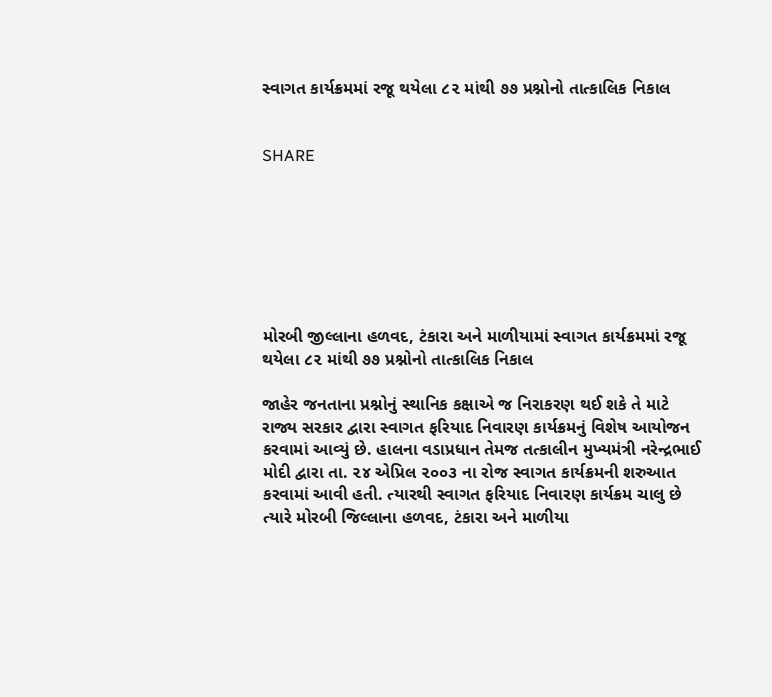સ્વાગત કાર્યક્રમમાં રજૂ થયેલા ૮૨ માંથી ૭૭ પ્રશ્નોનો તાત્કાલિક નિકાલ


SHARE







મોરબી જીલ્લાના હળવદ, ટંકારા અને માળીયામાં સ્વાગત કાર્યક્રમમાં રજૂ થયેલા ૮૨ માંથી ૭૭ પ્રશ્નોનો તાત્કાલિક નિકાલ

જાહેર જનતાના પ્રશ્નોનું સ્થાનિક કક્ષાએ જ નિરાકરણ થઈ શકે તે માટે રાજ્ય સરકાર દ્વારા સ્વાગત ફરિયાદ નિવારણ કાર્યક્રમનું વિશેષ આયોજન કરવામાં આવ્યું છે. હાલના વડાપ્રધાન તેમજ તત્કાલીન મુખ્યમંત્રી નરેન્દ્રભાઈ મોદી દ્વારા તા. ૨૪ એપ્રિલ ૨૦૦૩ ના રોજ સ્વાગત કાર્યક્રમની શરુઆત કરવામાં આવી હતી. ત્યારથી સ્વાગત ફરિયાદ નિવારણ કાર્યક્રમ ચાલુ છે ત્યારે મોરબી જિલ્લાના હળવદ, ટંકારા અને માળીયા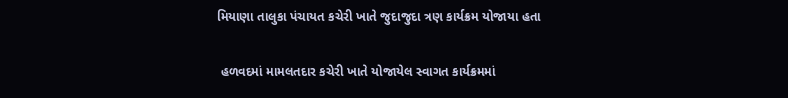મિયાણા તાલુકા પંચાયત કચેરી ખાતે જુદાજુદા ત્રણ કાર્યક્રમ યોજાયા હતા

 હળવદમાં મામલતદાર કચેરી ખાતે યોજાયેલ સ્વાગત કાર્યક્રમમાં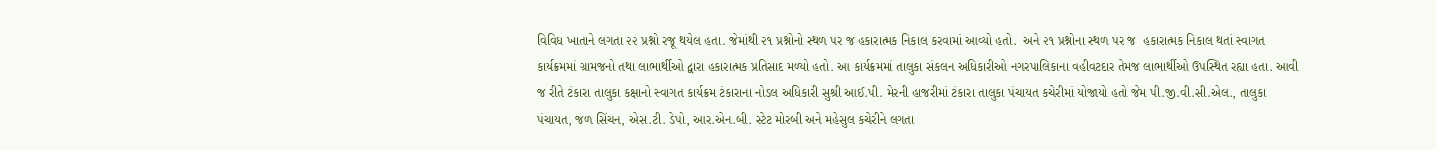વિવિધ ખાતાને લગતા ૨૨ પ્રશ્નો રજૂ થયેલ હતા. જેમાંથી ૨૧ પ્રશ્નોનો સ્થળ પર જ હકારાત્મક નિકાલ કરવામાં આવ્યો હતો.  અને ૨૧ પ્રશ્નોના સ્થળ પર જ  હકારાત્મક નિકાલ થતાં સ્વાગત કાર્યક્રમમાં ગ્રામજનો તથા લાભાર્થીઓ દ્વારા હકારાત્મક પ્રતિસાદ મળ્યો હતો. આ કાર્યક્રમમાં તાલુકા સંકલન અધિકારીઓ નગરપાલિકાના વહીવટદાર તેમજ લાભાર્થીઓ ઉપસ્થિત રહ્યા હતા. આવી જ રીતે ટંકારા તાલુકા કક્ષાનો સ્વાગત કાર્યક્રમ ટંકારાના નોડલ અધિકારી સુશ્રી આઈ.પી. મેરની હાજરીમાં ટંકારા તાલુકા પંચાયત કચેરીમાં યોજાયો હતો જેમ પી.જી.વી.સી.એલ., તાલુકા પંચાયત, જળ સિંચન, એસ.ટી. ડેપો, આર.એન.બી. સ્ટેટ મોરબી અને મહેસુલ કચેરીને લગતા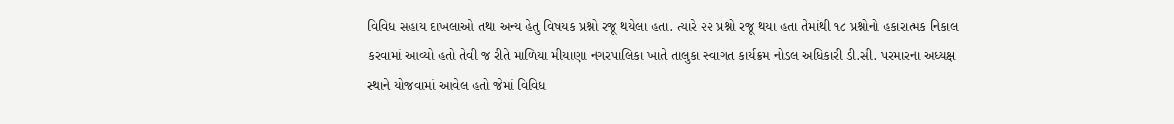વિવિધ સહાય દાખલાઓ તથા અન્ય હેતુ વિષયક પ્રશ્નો રજૂ થયેલા હતા. ત્યારે ૨૨ પ્રશ્નો રજૂ થયા હતા તેમાંથી ૧૮ પ્રશ્નોનો હકારાત્મક નિકાલ કરવામાં આવ્યો હતો તેવી જ રીતે માળિયા મીયાણા નગરપાલિકા ખાતે તાલુકા સ્વાગત કાર્યક્રમ નોડલ અધિકારી ડી.સી. પરમારના અધ્યક્ષ સ્થાને યોજવામાં આવેલ હતો જેમાં વિવિધ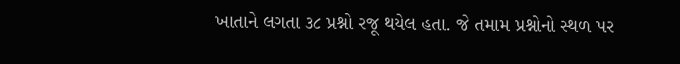ખાતાને લગતા ૩૮ પ્રશ્નો રજૂ થયેલ હતા. જે તમામ પ્રશ્નોનો સ્થળ પર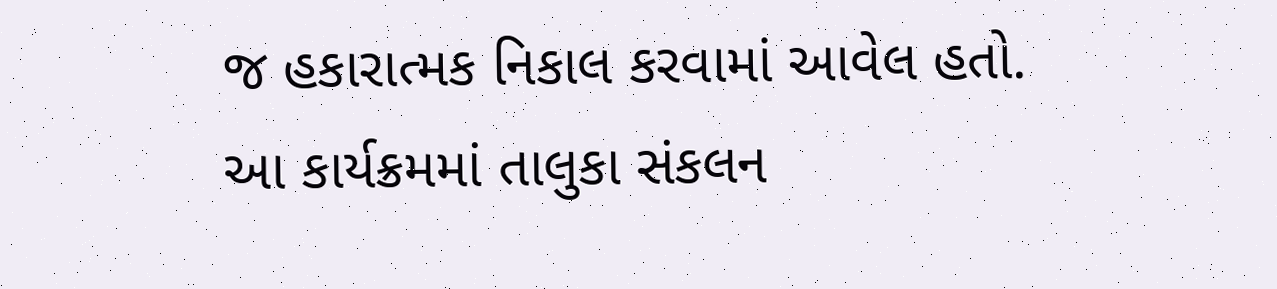જ હકારાત્મક નિકાલ કરવામાં આવેલ હતો. આ કાર્યક્રમમાં તાલુકા સંકલન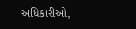અધિકારીઓ,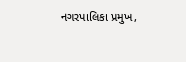નગરપાલિકા પ્રમુખ,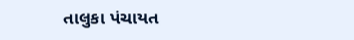તાલુકા પંચાયત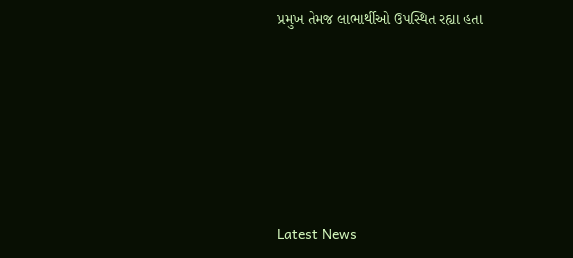પ્રમુખ તેમજ લાભાર્થીઓ ઉપસ્થિત રહ્યા હતા






Latest News